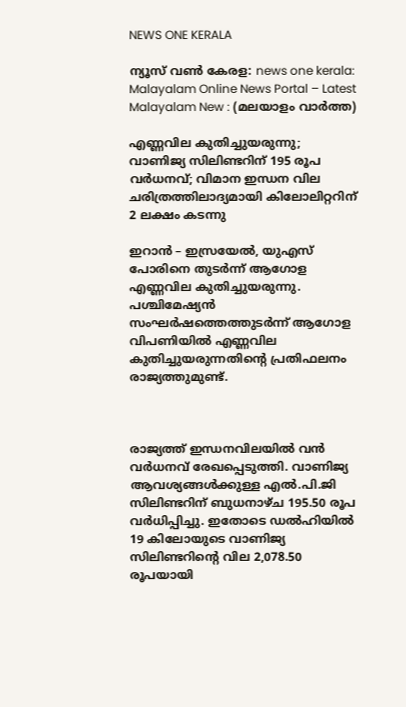NEWS ONE KERALA

ന്യൂസ് വൺ കേരള: news one kerala: Malayalam Online News Portal – Latest Malayalam New : (മലയാളം വാർത്ത)

എണ്ണവില കുതിച്ചുയരുന്നു; വാണിജ്യ സിലിണ്ടറിന് 195 രൂപ വര്‍ധനവ്; വിമാന ഇന്ധന വില ചരിത്രത്തിലാദ്യമായി കിലോലിറ്ററിന് 2 ലക്ഷം കടന്നു

ഇറാന്‍ – ഇസ്രയേല്‍, യുഎസ് പോരിനെ തുടര്‍ന്ന് ആഗോള എണ്ണവില കുതിച്ചുയരുന്നു. പശ്ചിമേഷ്യന്‍ സംഘര്‍ഷത്തെത്തുടര്‍ന്ന് ആഗോള വിപണിയില്‍ എണ്ണവില കുതിച്ചുയരുന്നതിന്റെ പ്രതിഫലനം രാജ്യത്തുമുണ്ട്.



രാജ്യത്ത് ഇന്ധനവിലയില്‍ വന്‍ വര്‍ധനവ് രേഖപ്പെടുത്തി. വാണിജ്യ ആവശ്യങ്ങള്‍ക്കുള്ള എല്‍.പി.ജി സിലിണ്ടറിന് ബുധനാഴ്ച 195.50 രൂപ വര്‍ധിപ്പിച്ചു. ഇതോടെ ഡല്‍ഹിയില്‍ 19 കിലോയുടെ വാണിജ്യ സിലിണ്ടറിന്റെ വില 2,078.50 രൂപയായി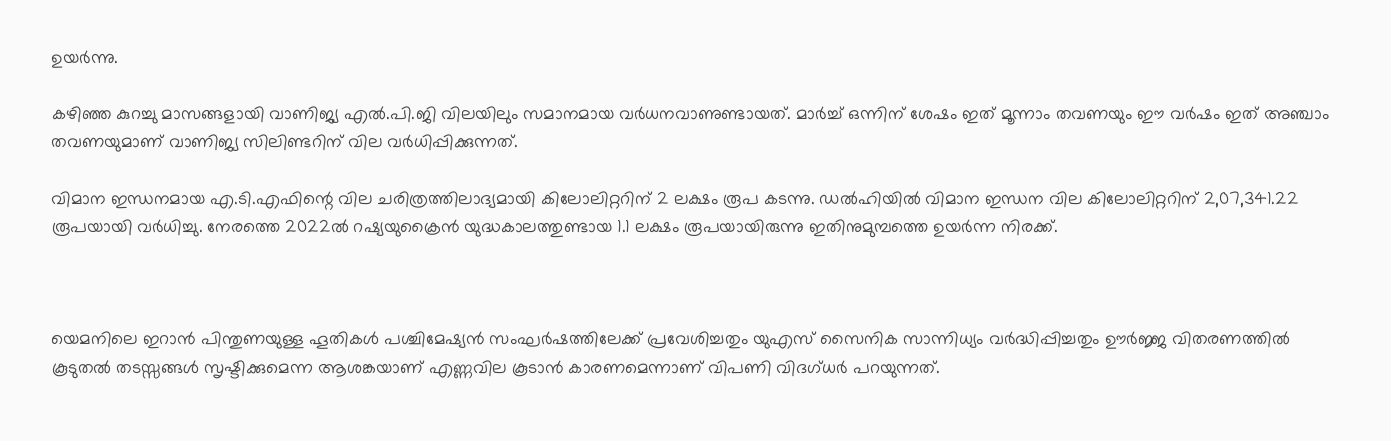ഉയര്‍ന്നു.

കഴിഞ്ഞ കുറച്ചു മാസങ്ങളായി വാണിജ്യ എല്‍.പി.ജി വിലയിലും സമാനമായ വര്‍ധനവാണുണ്ടായത്. മാര്‍ച്ച് ഒന്നിന് ശേഷം ഇത് മൂന്നാം തവണയും ഈ വര്‍ഷം ഇത് അഞ്ചാം തവണയുമാണ് വാണിജ്യ സിലിണ്ടറിന് വില വര്‍ധിപ്പിക്കുന്നത്.

വിമാന ഇന്ധനമായ എ.ടി.എഫിന്റെ വില ചരിത്രത്തിലാദ്യമായി കിലോലിറ്ററിന് 2 ലക്ഷം രൂപ കടന്നു. ഡല്‍ഹിയില്‍ വിമാന ഇന്ധന വില കിലോലിറ്ററിന് 2,07,341.22 രൂപയായി വര്‍ധിച്ചു. നേരത്തെ 2022ല്‍ റഷ്യയുക്രൈന്‍ യുദ്ധകാലത്തുണ്ടായ 1.1 ലക്ഷം രൂപയായിരുന്നു ഇതിനുമുമ്പത്തെ ഉയര്‍ന്ന നിരക്ക്.



യെമനിലെ ഇറാന്‍ പിന്തുണയുള്ള ഹൂതികള്‍ പശ്ചിമേഷ്യന്‍ സംഘര്‍ഷത്തിലേക്ക് പ്രവേശിച്ചതും യുഎസ് സൈനിക സാന്നിധ്യം വര്‍ദ്ധിപ്പിച്ചതും ഊര്‍ജ്ജ വിതരണത്തില്‍ കൂടുതല്‍ തടസ്സങ്ങള്‍ സൃഷ്ടിക്കുമെന്ന ആശങ്കയാണ് എണ്ണവില കൂടാന്‍ കാരണമെന്നാണ് വിപണി വിദഗ്ധര്‍ പറയുന്നത്.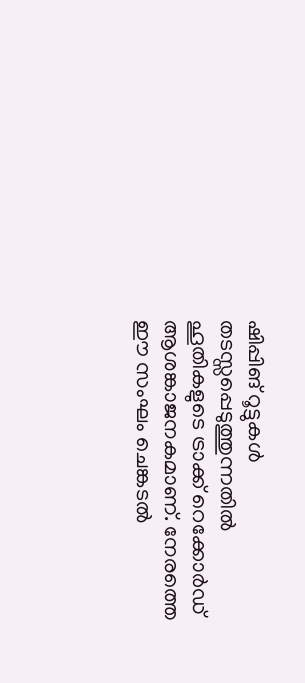ഷിപ്പിങ് റൂട്ടുകള്‍ തടസ്സപ്പെടുത്തുന്നതില്‍ ഹൂതികളുടെ ട്രാക്ക് റെക്കോര്‍ഡ് ആശങ്കാജനകമാണ്. നേരത്തെ ഈ സംഘം ചെങ്കടല്‍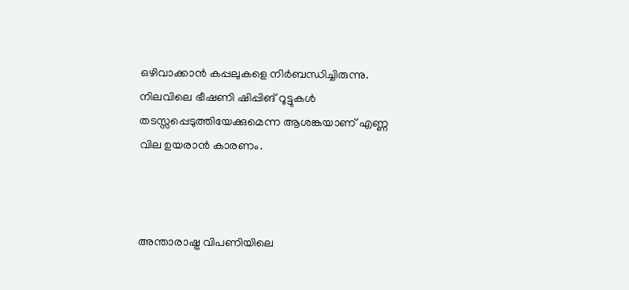ഒഴിവാക്കാന്‍ കപ്പലുകളെ നിര്‍ബന്ധിച്ചിരുന്നു. നിലവിലെ ഭീഷണി ഷിപ്പിങ് റൂട്ടുകള്‍ തടസ്സപ്പെടുത്തിയേക്കുമെന്ന ആശങ്കയാണ് എണ്ണ വില ഉയരാന്‍ കാരണം.



അന്താരാഷ്ട്ര വിപണിയിലെ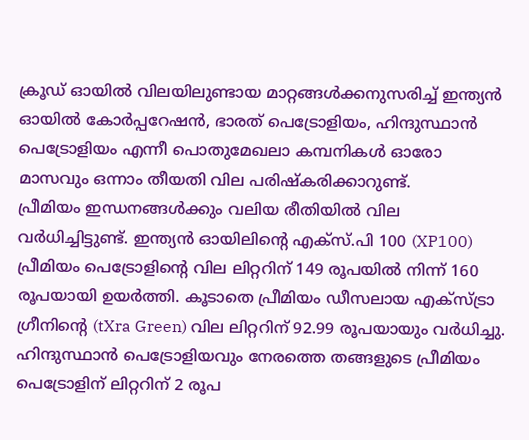ക്രൂഡ് ഓയില്‍ വിലയിലുണ്ടായ മാറ്റങ്ങള്‍ക്കനുസരിച്ച് ഇന്ത്യന്‍ ഓയില്‍ കോര്‍പ്പറേഷന്‍, ഭാരത് പെട്രോളിയം, ഹിന്ദുസ്ഥാന്‍ പെട്രോളിയം എന്നീ പൊതുമേഖലാ കമ്പനികള്‍ ഓരോ മാസവും ഒന്നാം തീയതി വില പരിഷ്‌കരിക്കാറുണ്ട്.
പ്രീമിയം ഇന്ധനങ്ങള്‍ക്കും വലിയ രീതിയില്‍ വില വര്‍ധിച്ചിട്ടുണ്ട്. ഇന്ത്യന്‍ ഓയിലിന്റെ എക്‌സ്.പി 100 (XP100) പ്രീമിയം പെട്രോളിന്റെ വില ലിറ്ററിന് 149 രൂപയില്‍ നിന്ന് 160 രൂപയായി ഉയര്‍ത്തി. കൂടാതെ പ്രീമിയം ഡീസലായ എക്‌സ്ട്രാ ഗ്രീനിന്റെ (tXra Green) വില ലിറ്ററിന് 92.99 രൂപയായും വര്‍ധിച്ചു. ഹിന്ദുസ്ഥാന്‍ പെട്രോളിയവും നേരത്തെ തങ്ങളുടെ പ്രീമിയം പെട്രോളിന് ലിറ്ററിന് 2 രൂപ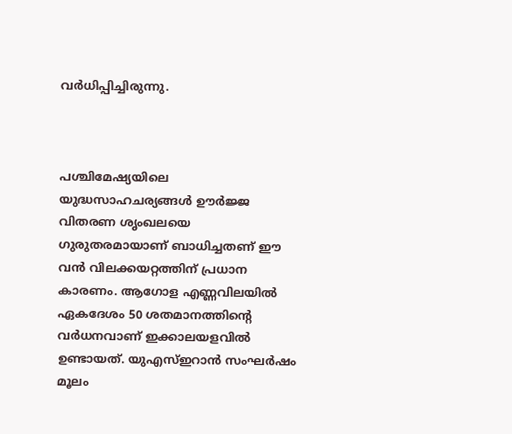വര്‍ധിപ്പിച്ചിരുന്നു.



പശ്ചിമേഷ്യയിലെ യുദ്ധസാഹചര്യങ്ങള്‍ ഊര്‍ജ്ജ വിതരണ ശൃംഖലയെ ഗുരുതരമായാണ് ബാധിച്ചതണ് ഈ വന്‍ വിലക്കയറ്റത്തിന് പ്രധാന കാരണം. ആഗോള എണ്ണവിലയില്‍ ഏകദേശം 50 ശതമാനത്തിന്റെ വര്‍ധനവാണ് ഇക്കാലയളവില്‍ ഉണ്ടായത്. യുഎസ്ഇറാന്‍ സംഘര്‍ഷം മൂലം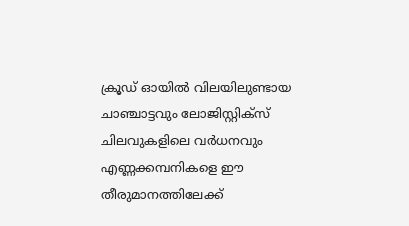ക്രൂഡ് ഓയില്‍ വിലയിലുണ്ടായ ചാഞ്ചാട്ടവും ലോജിസ്റ്റിക്‌സ് ചിലവുകളിലെ വര്‍ധനവും എണ്ണക്കമ്പനികളെ ഈ തീരുമാനത്തിലേക്ക്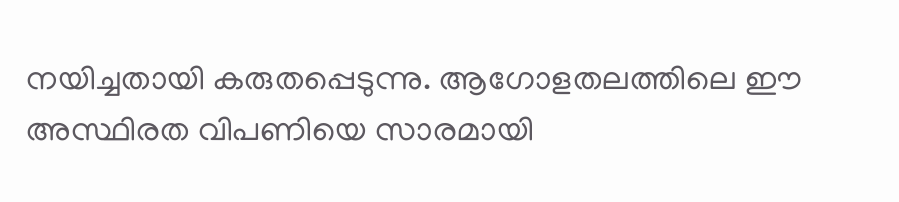നയിച്ചതായി കരുതപ്പെടുന്നു. ആഗോളതലത്തിലെ ഈ അസ്ഥിരത വിപണിയെ സാരമായി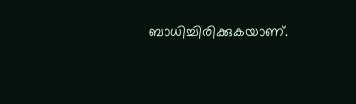ബാധിച്ചിരിക്കുകയാണ്.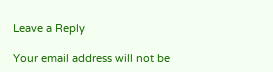Leave a Reply

Your email address will not be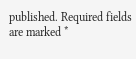published. Required fields are marked *